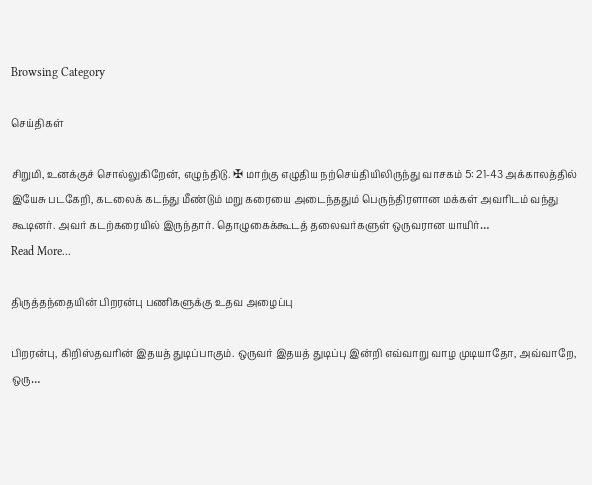Browsing Category

செய்திகள்

சிறுமி, உனக்குச் சொல்லுகிறேன், எழுந்திடு. ✠ மாற்கு எழுதிய நற்செய்தியிலிருந்து வாசகம் 5: 21-43 அக்காலத்தில் இயேசு படகேறி, கடலைக் கடந்து மீண்டும் மறு கரையை அடைந்ததும் பெருந்திரளான மக்கள் அவரிடம் வந்து கூடினர். அவர் கடற்கரையில் இருந்தார். தொழுகைக்கூடத் தலைவர்களுள் ஒருவரான யாயிர்…
Read More...

திருத்தந்தையின் பிறரன்பு பணிகளுக்கு உதவ அழைப்பு

பிறரன்பு, கிறிஸ்தவரின் இதயத் துடிப்பாகும். ஒருவர் இதயத் துடிப்பு இன்றி எவ்வாறு வாழ முடியாதோ, அவ்வாறே, ஒரு…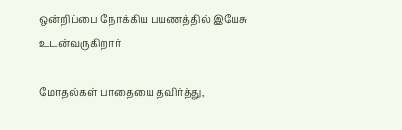ஒன்றிப்பை நோக்கிய பயணத்தில் இயேசு உடன்வருகிறார்

மோதல்கள் பாதையை தவிர்த்து,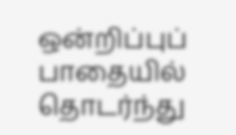ஒன்றிப்புப் பாதையில் தொடர்ந்து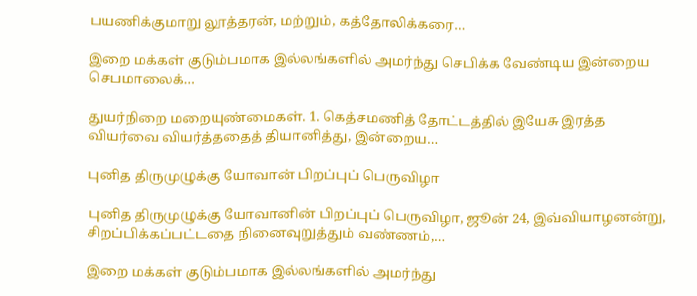பயணிக்குமாறு லூத்தரன், மற்றும், கத்தோலிக்கரை…

இறை மக்கள் குடும்பமாக இல்லங்களில் அமர்ந்து செபிக்க வேண்டிய இன்றைய செபமாலைக்…

துயர்நிறை மறையுண்மைகள். 1. கெத்சமணித் தோட்டத்தில் இயேசு இரத்த வியர்வை வியர்த்ததைத் தியானித்து, இன்றைய…

புனித திருமுழுக்கு யோவான் பிறப்புப் பெருவிழா

புனித திருமுழுக்கு யோவானின் பிறப்புப் பெருவிழா, ஜூன் 24, இவ்வியாழனன்று, சிறப்பிக்கப்பட்டதை நினைவுறுத்தும் வண்ணம்,…

இறை மக்கள் குடும்பமாக இல்லங்களில் அமர்ந்து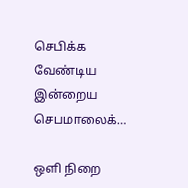செபிக்க வேண்டிய இன்றைய செபமாலைக்…

ஒளி நிறை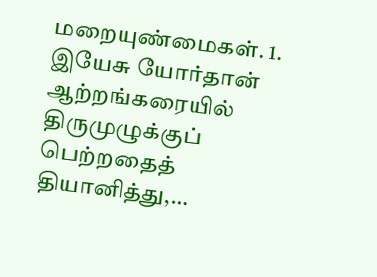மறையுண்மைகள். 1. இயேசு யோர்தான் ஆற்றங்கரையில் திருமுழுக்குப் பெற்றதைத் தியானித்து,…